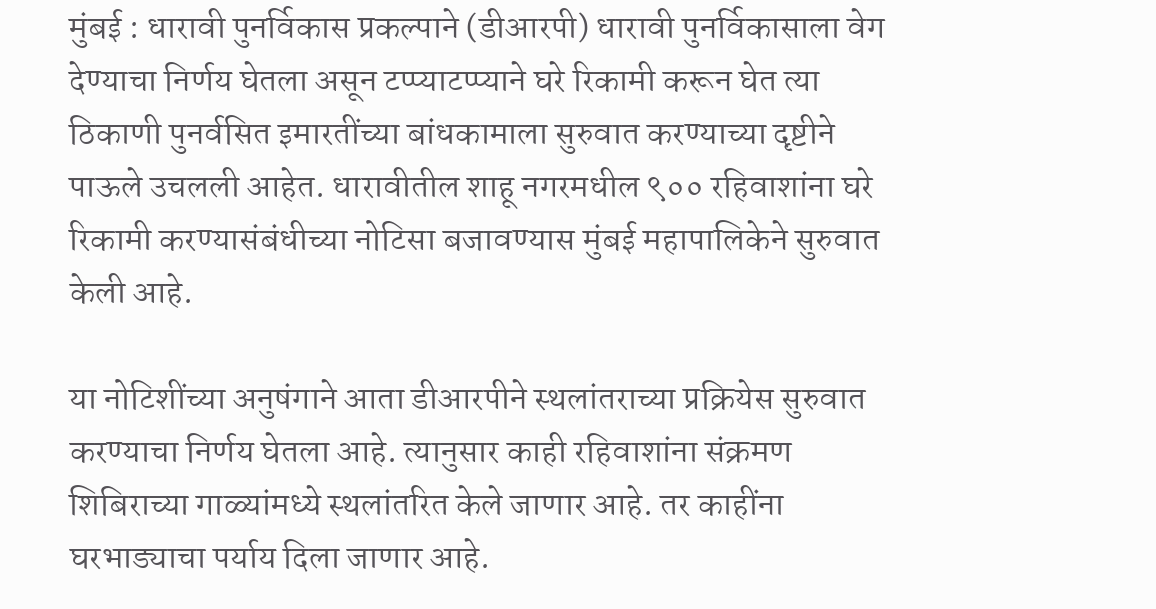मुंबई : धारावी पुनर्विकास प्रकल्पाने (डीआरपी) धारावी पुनर्विकासाला वेग देण्याचा निर्णय घेतला असून टप्प्याटप्प्याने घरे रिकामी करून घेत त्या ठिकाणी पुनर्वसित इमारतींच्या बांधकामाला सुरुवात करण्याच्या दृष्टीने पाऊले उचलली आहेत. धारावीतील शाहू नगरमधील ९०० रहिवाशांना घरे रिकामी करण्यासंबंधीच्या नोटिसा बजावण्यास मुंबई महापालिकेने सुरुवात केली आहे.

या नोटिशींच्या अनुषंगाने आता डीआरपीने स्थलांतराच्या प्रक्रियेस सुरुवात करण्याचा निर्णय घेतला आहे. त्यानुसार काही रहिवाशांना संक्रमण शिबिराच्या गाळ्यांमध्ये स्थलांतरित केले जाणार आहे. तर काहींना घरभाड्याचा पर्याय दिला जाणार आहे.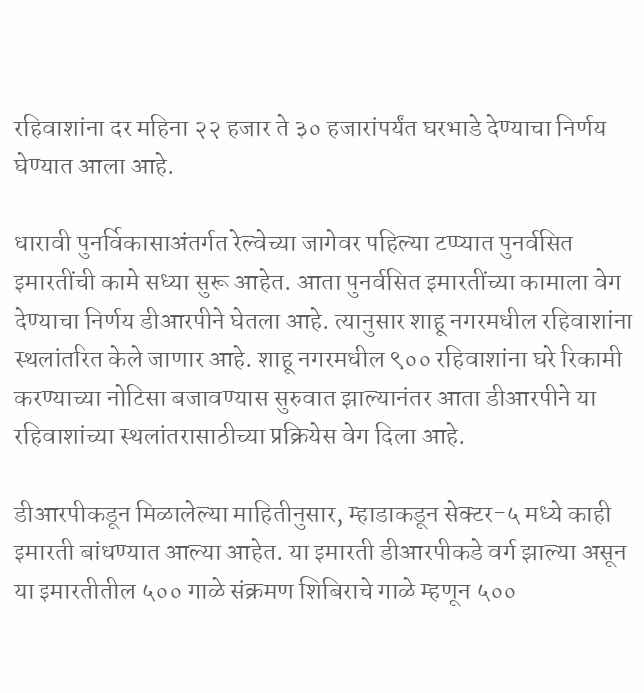रहिवाशांना दर महिना २२ हजार ते ३० हजारांपर्यंत घरभाडे देण्याचा निर्णय घेण्यात आला आहे.

धारावी पुनर्विकासाअंतर्गत रेल्वेच्या जागेवर पहिल्या टप्प्यात पुनर्वसित इमारतींची कामे सध्या सुरू आहेत. आता पुनर्वसित इमारतींच्या कामाला वेग देण्याचा निर्णय डीआरपीने घेतला आहे. त्यानुसार शाहू नगरमधील रहिवाशांना स्थलांतरित केले जाणार आहे. शाहू नगरमधील ९०० रहिवाशांना घरे रिकामी करण्याच्या नोटिसा बजावण्यास सुरुवात झाल्यानंतर आता डीआरपीने या रहिवाशांच्या स्थलांतरासाठीच्या प्रक्रियेस वेग दिला आहे.

डीआरपीकडून मिळालेल्या माहितीनुसार, म्हाडाकडून सेक्टर-५ मध्ये काही इमारती बांधण्यात आल्या आहेत. या इमारती डीआरपीकडे वर्ग झाल्या असून या इमारतीतील ५०० गाळे संक्रमण शिबिराचे गाळे म्हणून ५००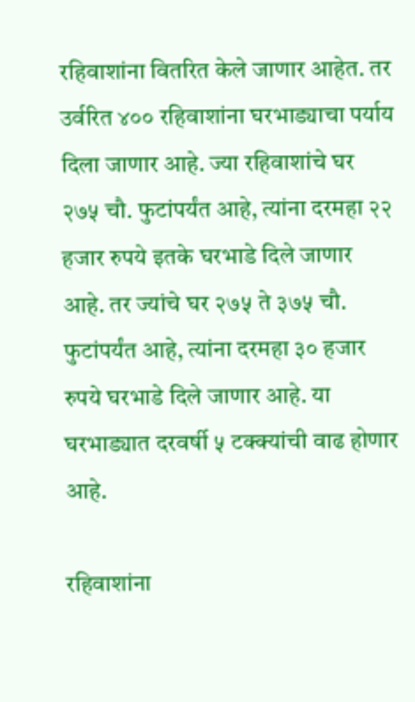रहिवाशांना वितरित केले जाणार आहेत. तर उर्वरित ४०० रहिवाशांना घरभाड्याचा पर्याय दिला जाणार आहे. ज्या रहिवाशांचे घर २७५ चौ. फुटांपर्यंत आहे, त्यांना दरमहा २२ हजार रुपये इतके घरभाडे दिले जाणार आहे. तर ज्यांचे घर २७५ ते ३७५ चौ. फुटांपर्यंत आहे, त्यांना दरमहा ३० हजार रुपये घरभाडे दिले जाणार आहे. या घरभाड्यात दरवर्षी ५ टक्क्यांची वाढ होणार आहे.

रहिवाशांना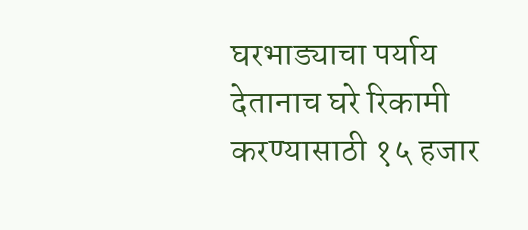घरभाड्याचा पर्याय देतानाच घरे रिकामी करण्यासाठी १५ हजार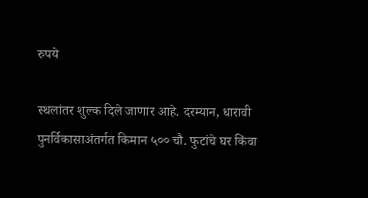रुपये

स्थलांतर शुल्क दिले जाणार आहे. दरम्यान, धारावी पुनर्विकासाअंतर्गत किमान ५०० चौ. फुटांचे घर किंवा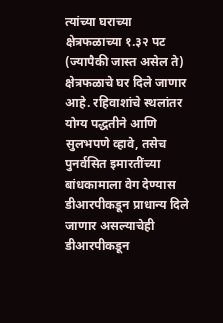त्यांच्या घराच्या क्षेत्रफळाच्या १.३२ पट (ज्यापैकी जास्त असेल ते) क्षेत्रफळाचे घर दिले जाणार आहे. रहिवाशांचे स्थलांतर योग्य पद्धतीने आणि सुलभपणे व्हावे, तसेच पुनर्वसित इमारतींच्या बांधकामाला वेग देण्यास डीआरपीकडून प्राधान्य दिले जाणार असल्याचेही डीआरपीकडून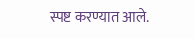स्पष्ट करण्यात आले.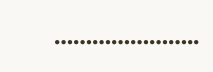…………………..